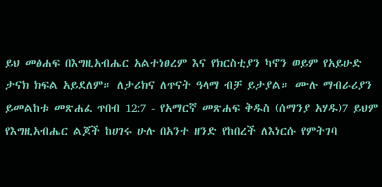ይህ መፅሐፍ በእግዚአብሔር አልተነፀረም እና የክርስቲያን ካኖን ወይም የአይሁድ ታናክ ክፍል አይደለም። ለታሪክና ለጥናት ዓላማ ብቻ ይታያል። ሙሉ ማብራሪያን ይመልከቱ መጽሐፈ ጥበብ 12:7 - የአማርኛ መጽሐፍ ቅዱስ (ሰማንያ አሃዱ)7 ይህም የእግዚአብሔር ልጆች ከሀገሩ ሁሉ በአንተ ዘንድ የከበረች ለእነርሱ የምትገባ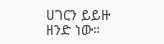ሀገርን ይይዙ ዘንድ ነው።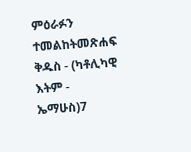ምዕራፉን ተመልከትመጽሐፍ ቅዱስ - (ካቶሊካዊ እትም - ኤማሁስ)7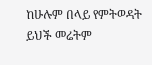ከሁሉም በላይ የምትወዳት ይህች መሬትም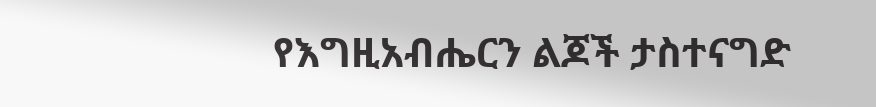የእግዚአብሔርን ልጆች ታስተናግድ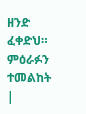ዘንድ ፈቀድህ። ምዕራፉን ተመልከት |